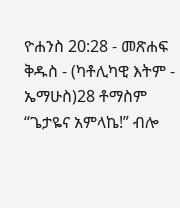ዮሐንስ 20:28 - መጽሐፍ ቅዱስ - (ካቶሊካዊ እትም - ኤማሁስ)28 ቶማስም “ጌታዬና አምላኬ!” ብሎ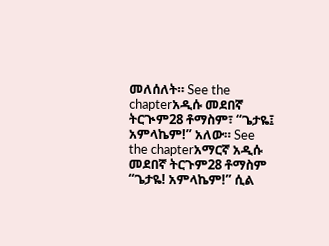መለሰለት። See the chapterአዲሱ መደበኛ ትርጒም28 ቶማስም፣ “ጌታዬ፤ አምላኬም!” አለው። See the chapterአማርኛ አዲሱ መደበኛ ትርጉም28 ቶማስም “ጌታዬ! አምላኬም!” ሲል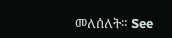መለሰለት። See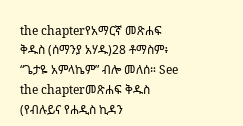the chapterየአማርኛ መጽሐፍ ቅዱስ (ሰማንያ አሃዱ)28 ቶማስም፥ “ጌታዬ አምላኬም” ብሎ መለሰ። See the chapterመጽሐፍ ቅዱስ (የብሉይና የሐዲስ ኪዳን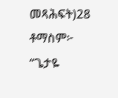መጻሕፍት)28 ቶማስም፦ “ጌታዬ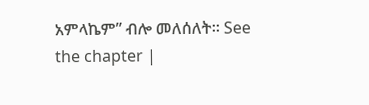አምላኬም” ብሎ መለሰለት። See the chapter |